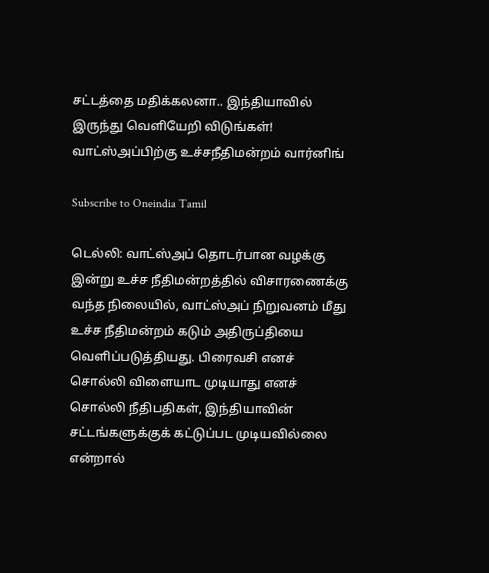சட்டத்தை மதிக்கலனா.. இந்தியாவில் இருந்து வெளியேறி விடுங்கள்! வாட்ஸ்அப்பிற்கு உச்சநீதிமன்றம் வார்னிங்

Subscribe to Oneindia Tamil

டெல்லி: வாட்ஸ்அப் தொடர்பான வழக்கு இன்று உச்ச நீதிமன்றத்தில் விசாரணைக்கு வந்த நிலையில், வாட்ஸ்அப் நிறுவனம் மீது உச்ச நீதிமன்றம் கடும் அதிருப்தியை வெளிப்படுத்தியது. பிரைவசி எனச் சொல்லி விளையாட முடியாது எனச் சொல்லி நீதிபதிகள், இந்தியாவின் சட்டங்களுக்குக் கட்டுப்பட முடியவில்லை என்றால்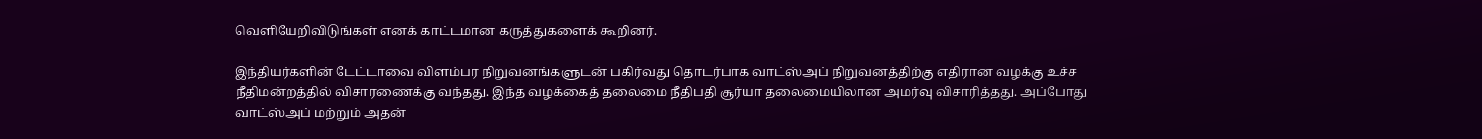வெளியேறிவிடுங்கள் எனக் காட்டமான கருத்துகளைக் கூறினர்.

இந்தியர்களின் டேட்டாவை விளம்பர நிறுவனங்களுடன் பகிர்வது தொடர்பாக வாட்ஸ்அப் நிறுவனத்திற்கு எதிரான வழக்கு உச்ச நீதிமன்றத்தில் விசாரணைக்கு வந்தது. இந்த வழக்கைத் தலைமை நீதிபதி சூர்யா தலைமையிலான அமர்வு விசாரித்தது. அப்போது வாட்ஸ்அப் மற்றும் அதன்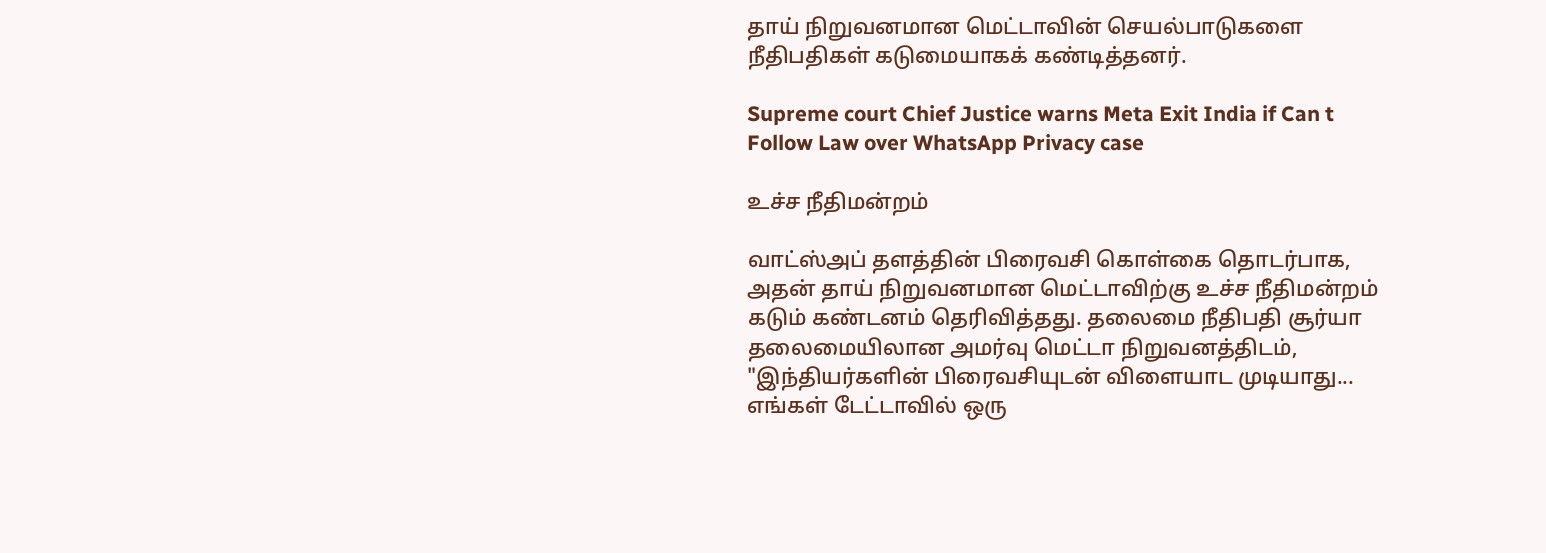தாய் நிறுவனமான மெட்டாவின் செயல்பாடுகளை நீதிபதிகள் கடுமையாகக் கண்டித்தனர்.

Supreme court Chief Justice warns Meta Exit India if Can t Follow Law over WhatsApp Privacy case

உச்ச நீதிமன்றம்

வாட்ஸ்அப் தளத்தின் பிரைவசி கொள்கை தொடர்பாக, அதன் தாய் நிறுவனமான மெட்டாவிற்கு உச்ச நீதிமன்றம் கடும் கண்டனம் தெரிவித்தது. தலைமை நீதிபதி சூர்யா தலைமையிலான அமர்வு மெட்டா நிறுவனத்திடம், "இந்தியர்களின் பிரைவசியுடன் விளையாட முடியாது... எங்கள் டேட்டாவில் ஒரு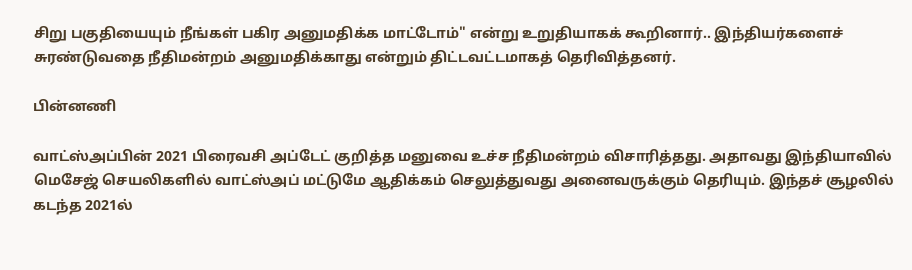சிறு பகுதியையும் நீங்கள் பகிர அனுமதிக்க மாட்டோம்" என்று உறுதியாகக் கூறினார்.. இந்தியர்களைச் சுரண்டுவதை நீதிமன்றம் அனுமதிக்காது என்றும் திட்டவட்டமாகத் தெரிவித்தனர்.

பின்னணி

வாட்ஸ்அப்பின் 2021 பிரைவசி அப்டேட் குறித்த மனுவை உச்ச நீதிமன்றம் விசாரித்தது. அதாவது இந்தியாவில் மெசேஜ் செயலிகளில் வாட்ஸ்அப் மட்டுமே ஆதிக்கம் செலுத்துவது அனைவருக்கும் தெரியும். இந்தச் சூழலில் கடந்த 2021ல்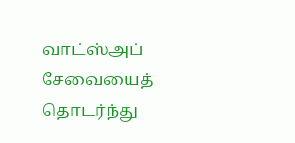வாட்ஸ்அப் சேவையைத் தொடர்ந்து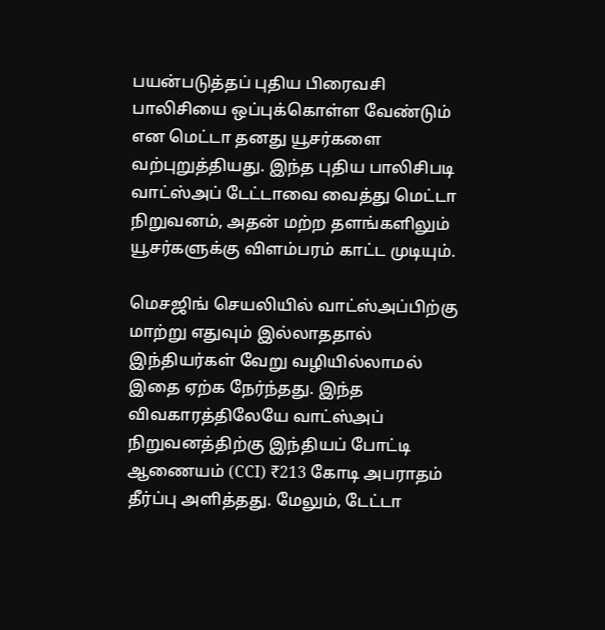பயன்படுத்தப் புதிய பிரைவசி பாலிசியை ஒப்புக்கொள்ள வேண்டும் என மெட்டா தனது யூசர்களை வற்புறுத்தியது. இந்த புதிய பாலிசிபடி வாட்ஸ்அப் டேட்டாவை வைத்து மெட்டா நிறுவனம், அதன் மற்ற தளங்களிலும் யூசர்களுக்கு விளம்பரம் காட்ட முடியும்.

மெசஜிங் செயலியில் வாட்ஸ்அப்பிற்கு மாற்று எதுவும் இல்லாததால் இந்தியர்கள் வேறு வழியில்லாமல் இதை ஏற்க நேர்ந்தது. இந்த விவகாரத்திலேயே வாட்ஸ்அப் நிறுவனத்திற்கு இந்தியப் போட்டி ஆணையம் (CCI) ₹213 கோடி அபராதம் தீர்ப்பு அளித்தது. மேலும், டேட்டா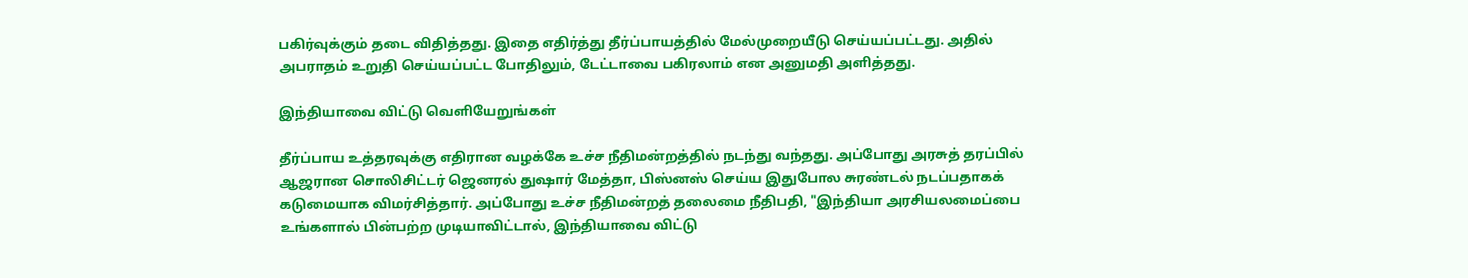பகிர்வுக்கும் தடை விதித்தது. இதை எதிர்த்து தீர்ப்பாயத்தில் மேல்முறையீடு செய்யப்பட்டது. அதில் அபராதம் உறுதி செய்யப்பட்ட போதிலும், டேட்டாவை பகிரலாம் என அனுமதி அளித்தது.

இந்தியாவை விட்டு வெளியேறுங்கள்

தீர்ப்பாய உத்தரவுக்கு எதிரான வழக்கே உச்ச நீதிமன்றத்தில் நடந்து வந்தது. அப்போது அரசுத் தரப்பில் ஆஜரான சொலிசிட்டர் ஜெனரல் துஷார் மேத்தா, பிஸ்னஸ் செய்ய இதுபோல சுரண்டல் நடப்பதாகக் கடுமையாக விமர்சித்தார். அப்போது உச்ச நீதிமன்றத் தலைமை நீதிபதி, "இந்தியா அரசியலமைப்பை உங்களால் பின்பற்ற முடியாவிட்டால், இந்தியாவை விட்டு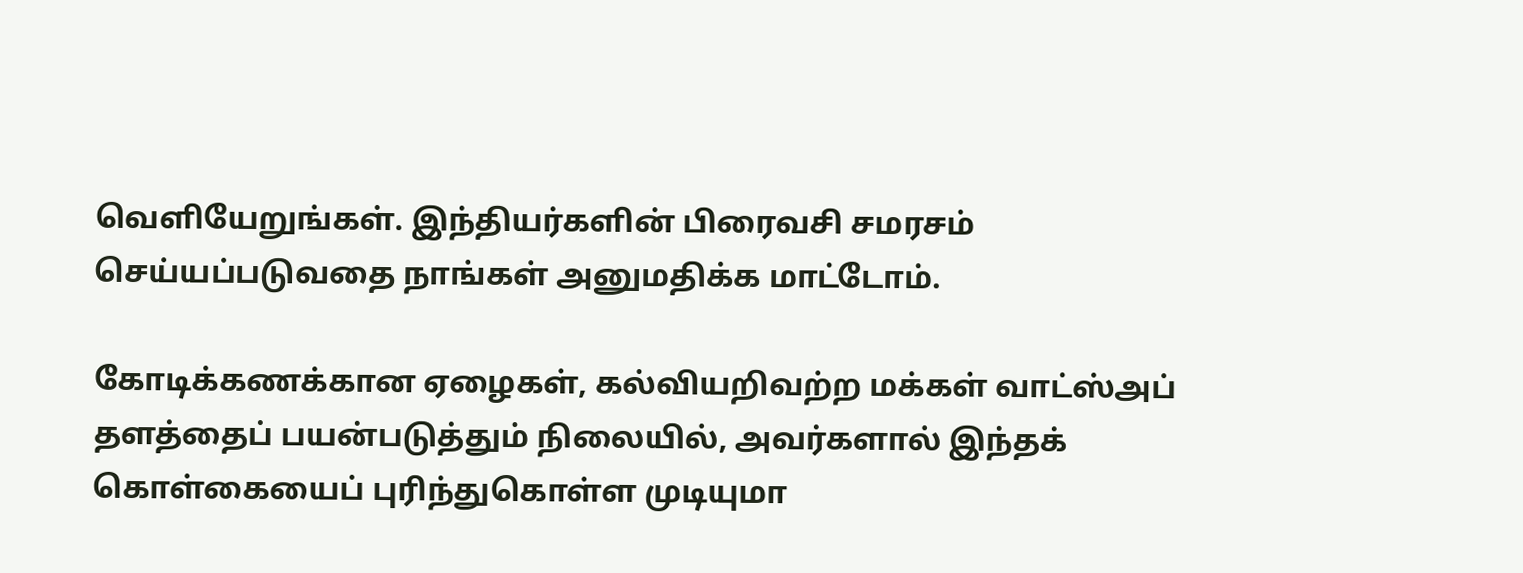வெளியேறுங்கள். இந்தியர்களின் பிரைவசி சமரசம் செய்யப்படுவதை நாங்கள் அனுமதிக்க மாட்டோம்.

கோடிக்கணக்கான ஏழைகள், கல்வியறிவற்ற மக்கள் வாட்ஸ்அப் தளத்தைப் பயன்படுத்தும் நிலையில், அவர்களால் இந்தக் கொள்கையைப் புரிந்துகொள்ள முடியுமா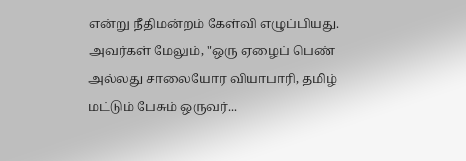என்று நீதிமன்றம் கேள்வி எழுப்பியது. அவர்கள் மேலும், "ஒரு ஏழைப் பெண் அல்லது சாலையோர வியாபாரி, தமிழ் மட்டும் பேசும் ஒருவர்...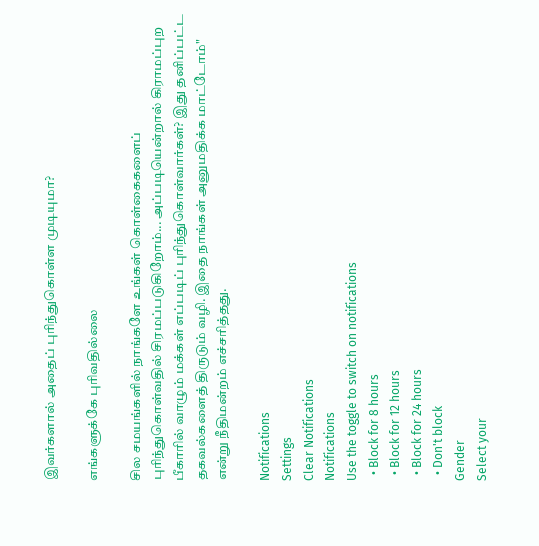இவர்களால் அதைப் புரிந்துகொள்ள முடியுமா?

எங்களுக்கே புரிவதில்லை

சில சமயங்களில் நாங்களே உங்கள் கொள்கைகளைப் புரிந்துகொள்வதில் சிரமப்படுகிறோம்... அப்படியென்றால் கிராமப்புற பீகாரில் வாழும் மக்கள் எப்படிப் புரிந்துகொள்வார்கள்? இது தனிப்பட்ட தகவல்களைத் திருடும் வழி. இதை நாங்கள் அனுமதிக்க மாட்டோம்" என்று நீதிமன்றம் எச்சரித்தது.

Notifications
Settings
Clear Notifications
Notifications
Use the toggle to switch on notifications
  • Block for 8 hours
  • Block for 12 hours
  • Block for 24 hours
  • Don't block
Gender
Select your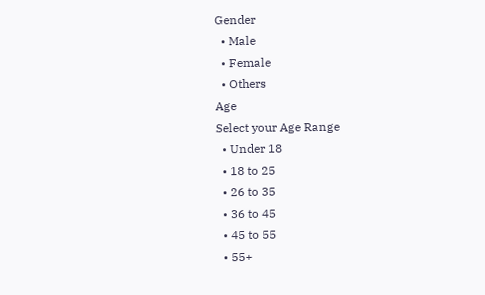Gender
  • Male
  • Female
  • Others
Age
Select your Age Range
  • Under 18
  • 18 to 25
  • 26 to 35
  • 36 to 45
  • 45 to 55
  • 55+